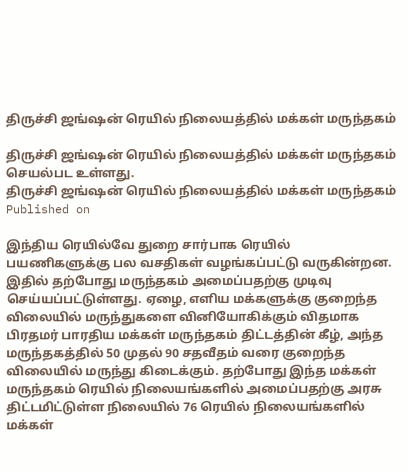திருச்சி ஜங்ஷன் ரெயில் நிலையத்தில் மக்கள் மருந்தகம்

திருச்சி ஜங்ஷன் ரெயில் நிலையத்தில் மக்கள் மருந்தகம் செயல்பட உள்ளது.
திருச்சி ஜங்ஷன் ரெயில் நிலையத்தில் மக்கள் மருந்தகம்
Published on

இந்திய ரெயில்வே துறை சார்பாக ரெயில் பயணிகளுக்கு பல வசதிகள் வழங்கப்பட்டு வருகின்றன. இதில் தற்போது மருந்தகம் அமைப்பதற்கு முடிவு செய்யப்பட்டுள்ளது. ஏழை, எளிய மக்களுக்கு குறைந்த விலையில் மருந்துகளை வினியோகிக்கும் விதமாக பிரதமர் பாரதிய மக்கள் மருந்தகம் திட்டத்தின் கீழ், அந்த மருந்தகத்தில் 50 முதல் 90 சதவீதம் வரை குறைந்த விலையில் மருந்து கிடைக்கும். தற்போது இந்த மக்கள் மருந்தகம் ரெயில் நிலையங்களில் அமைப்பதற்கு அரசு திட்டமிட்டுள்ள நிலையில் 76 ரெயில் நிலையங்களில் மக்கள்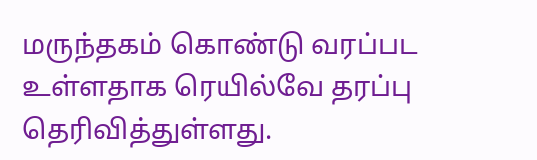மருந்தகம் கொண்டு வரப்பட உள்ளதாக ரெயில்வே தரப்பு தெரிவித்துள்ளது.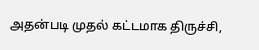அதன்படி முதல் கட்டமாக திருச்சி,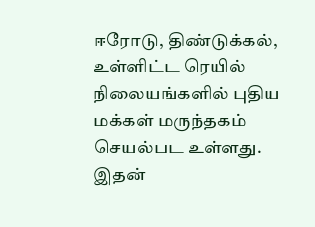ஈரோடு, திண்டுக்கல், உள்ளிட்ட ரெயில் நிலையங்களில் புதிய மக்கள் மருந்தகம் செயல்பட உள்ளது. இதன்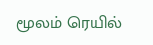மூலம் ரெயில்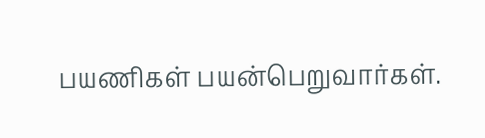பயணிகள் பயன்பெறுவார்கள்.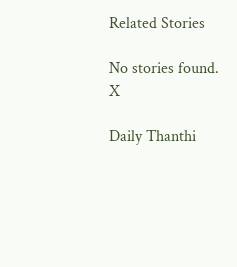Related Stories

No stories found.
X

Daily Thanthi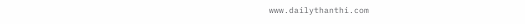www.dailythanthi.com